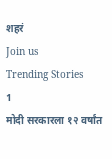शहरं
Join us
Trending Stories
1
मोदी सरकारला १२ वर्षांत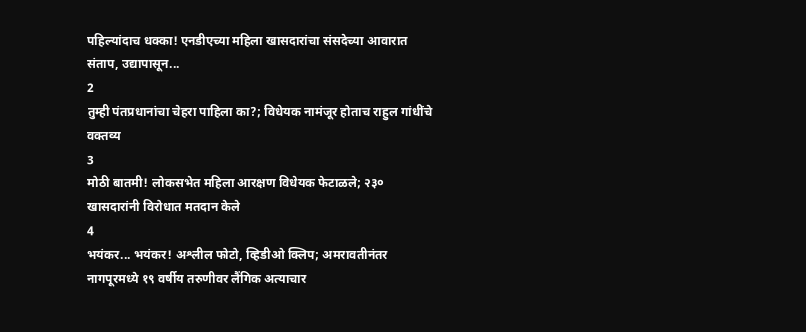पहिल्यांदाच धक्का! एनडीएच्या महिला खासदारांचा संसदेच्या आवारात संताप, उद्यापासून...
2
तुम्ही पंतप्रधानांचा चेहरा पाहिला का?; विधेयक नामंजूर होताच राहुल गांधींचे वक्तव्य
3
मोठी बातमी! लोकसभेत महिला आरक्षण विधेयक फेटाळले; २३० खासदारांनी विरोधात मतदान केले
4
भयंकर... भयंकर! अश्लील फोटो, व्हिडीओ क्लिप; अमरावतीनंतर नागपूरमध्ये १९ वर्षीय तरुणीवर लैंगिक अत्याचार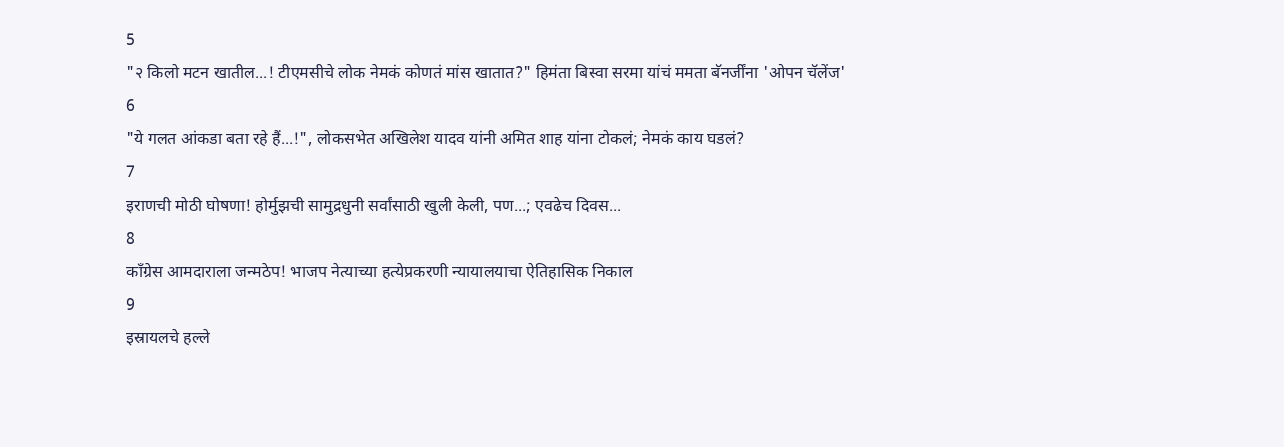5
"२ किलो मटन खातील...! टीएमसीचे लोक नेमकं कोणतं मांस खातात?" हिमंता बिस्वा सरमा यांचं ममता बॅनर्जींना 'ओपन चॅलेंज'
6
"ये गलत आंकडा बता रहे हैं...!", लोकसभेत अखिलेश यादव यांनी अमित शाह यांना टोकलं; नेमकं काय घडलं?
7
इराणची मोठी घोषणा! होर्मुझची सामुद्रधुनी सर्वांसाठी खुली केली, पण...; एवढेच दिवस...
8
काँग्रेस आमदाराला जन्मठेप! भाजप नेत्याच्या हत्येप्रकरणी न्यायालयाचा ऐतिहासिक निकाल
9
इस्रायलचे हल्ले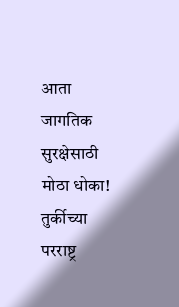आता जागतिक सुरक्षेसाठी मोठा धोका! तुर्कीच्या परराष्ट्र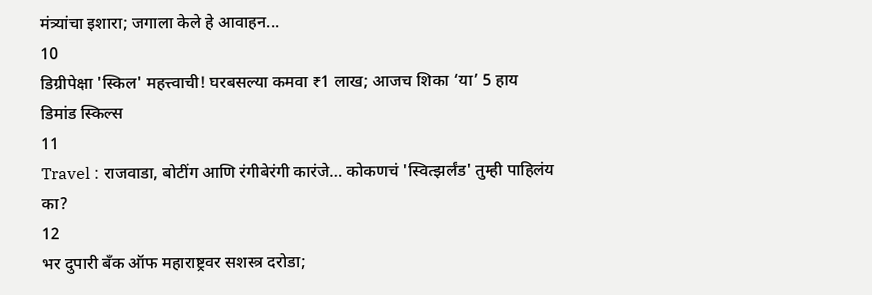मंत्र्यांचा इशारा; जगाला केले हे आवाहन...
10
डिग्रीपेक्षा 'स्किल' महत्त्वाची! घरबसल्या कमवा ₹1 लाख; आजच शिका ‘या’ 5 हाय डिमांड स्किल्स
11
Travel : राजवाडा, बोटींग आणि रंगीबेरंगी कारंजे… कोकणचं 'स्वित्झर्लंड' तुम्ही पाहिलंय का?
12
भर दुपारी बँक ऑफ महाराष्ट्रवर सशस्त्र दरोडा;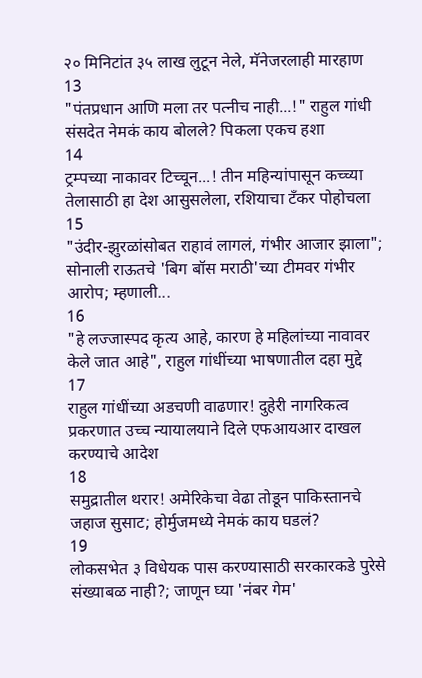२० मिनिटांत ३५ लाख लुटून नेले, मॅनेजरलाही मारहाण
13
"पंतप्रधान आणि मला तर पत्नीच नाही...!" राहुल गांधी संसदेत नेमकं काय बोलले? पिकला एकच हशा
14
ट्रम्पच्या नाकावर टिच्चून...! तीन महिन्यांपासून कच्च्या तेलासाठी हा देश आसुसलेला, रशियाचा टँकर पोहोचला
15
"उंदीर-झुरळांसोबत राहावं लागलं, गंभीर आजार झाला"; सोनाली राऊतचे 'बिग बॉस मराठी'च्या टीमवर गंभीर आरोप; म्हणाली...
16
"हे लज्जास्पद कृत्य आहे, कारण हे महिलांच्या नावावर केले जात आहे", राहुल गांधींच्या भाषणातील दहा मुद्दे
17
राहुल गांधींच्या अडचणी वाढणार! दुहेरी नागरिकत्व प्रकरणात उच्च न्यायालयाने दिले एफआयआर दाखल करण्याचे आदेश
18
समुद्रातील थरार! अमेरिकेचा वेढा तोडून पाकिस्तानचे जहाज सुसाट; होर्मुजमध्ये नेमकं काय घडलं?
19
लोकसभेत ३ विधेयक पास करण्यासाठी सरकारकडे पुरेसे संख्याबळ नाही?; जाणून घ्या 'नंबर गेम'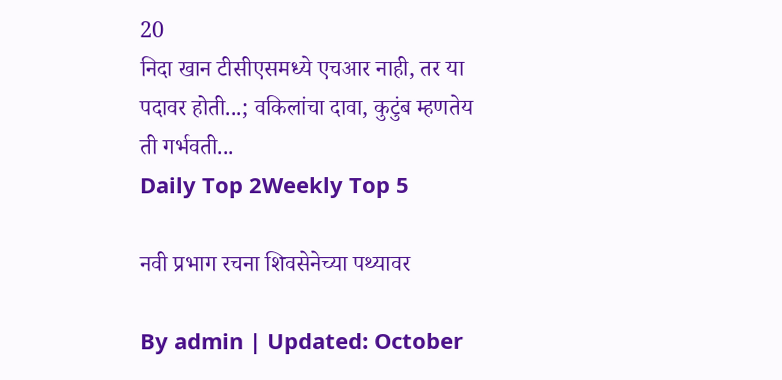20
निदा खान टीसीएसमध्ये एचआर नाही, तर या पदावर होती...; वकिलांचा दावा, कुटुंब म्हणतेय ती गर्भवती...
Daily Top 2Weekly Top 5

नवी प्रभाग रचना शिवसेनेच्या पथ्यावर

By admin | Updated: October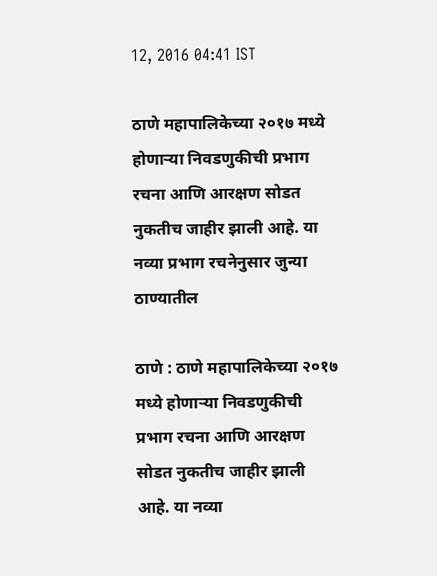12, 2016 04:41 IST

ठाणे महापालिकेच्या २०१७ मध्ये होणाऱ्या निवडणुकीची प्रभाग रचना आणि आरक्षण सोडत नुकतीच जाहीर झाली आहे. या नव्या प्रभाग रचनेनुसार जुन्या ठाण्यातील

ठाणे : ठाणे महापालिकेच्या २०१७ मध्ये होणाऱ्या निवडणुकीची प्रभाग रचना आणि आरक्षण सोडत नुकतीच जाहीर झाली आहे. या नव्या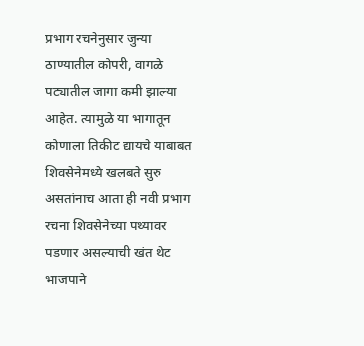प्रभाग रचनेनुसार जुन्या ठाण्यातील कोपरी, वागळे पट्यातील जागा कमी झाल्या आहेत. त्यामुळे या भागातून कोणाला तिकीट द्यायचे याबाबत शिवसेनेमध्ये खलबते सुरु असतांनाच आता ही नवी प्रभाग रचना शिवसेनेच्या पथ्यावर पडणार असल्याची खंत थेट भाजपाने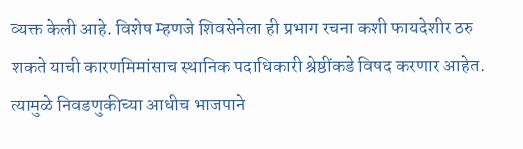व्यक्त केली आहे. विशेष म्हणजे शिवसेनेला ही प्रभाग रचना कशी फायदेशीर ठरु शकते याची कारणमिमांसाच स्थानिक पदाधिकारी श्रेष्ठींकडे विषद करणार आहेत. त्यामुळे निवडणुकीच्या आधीच भाजपाने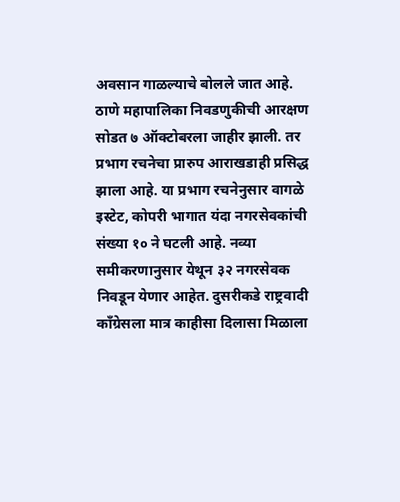अवसान गाळल्याचे बोलले जात आहे. ठाणे महापालिका निवडणुकीची आरक्षण सोडत ७ ऑक्टोबरला जाहीर झाली. तर प्रभाग रचनेचा प्रारुप आराखडाही प्रसिद्ध झाला आहे. या प्रभाग रचनेनुसार वागळे इस्टेट, कोपरी भागात यंदा नगरसेवकांची संख्या १० ने घटली आहे. नव्या समीकरणानुसार येथून ३२ नगरसेवक निवडून येणार आहेत. दुसरीकडे राष्ट्रवादी काँग्रेसला मात्र काहीसा दिलासा मिळाला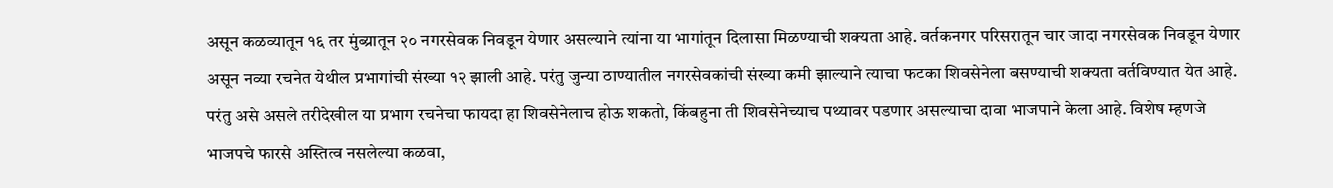असून कळव्यातून १६ तर मुंब्य्रातून २० नगरसेवक निवडून येणार असल्याने त्यांना या भागांतून दिलासा मिळण्याची शक्यता आहे. वर्तकनगर परिसरातून चार जादा नगरसेवक निवडून येणार असून नव्या रचनेत येथील प्रभागांची संख्या १२ झाली आहे. परंतु जुन्या ठाण्यातील नगरसेवकांची संख्या कमी झाल्याने त्याचा फटका शिवसेनेला बसण्याची शक्यता वर्तविण्यात येत आहे. परंतु असे असले तरीदेखील या प्रभाग रचनेचा फायदा हा शिवसेनेलाच होऊ शकतो, किंबहुना ती शिवसेनेच्याच पथ्यावर पडणार असल्याचा दावा भाजपाने केला आहे. विशेष म्हणजे भाजपचे फारसे अस्तित्व नसलेल्या कळवा,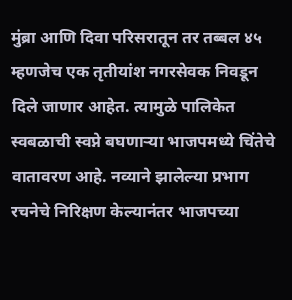मुंब्रा आणि दिवा परिसरातून तर तब्बल ४५ म्हणजेच एक तृतीयांश नगरसेवक निवडून दिले जाणार आहेत. त्यामुळे पालिकेत स्वबळाची स्वप्ने बघणाऱ्या भाजपमध्ये चिंतेचे वातावरण आहे. नव्याने झालेल्या प्रभाग रचनेचे निरिक्षण केल्यानंतर भाजपच्या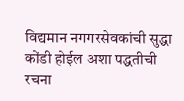विद्यमान नगगरसेवकांची सुद्धा कोंडी होईल अशा पद्धतीची रचना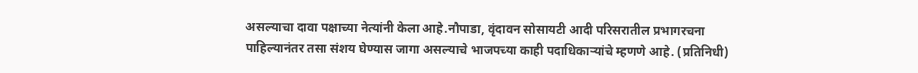असल्याचा दावा पक्षाच्या नेत्यांनी केला आहे.नौपाडा, वृंदावन सोसायटी आदी परिसरातील प्रभागरचना पाहिल्यानंतर तसा संशय घेण्यास जागा असल्याचे भाजपच्या काही पदाधिकाऱ्यांचे म्हणणे आहे. (प्रतिनिधी)